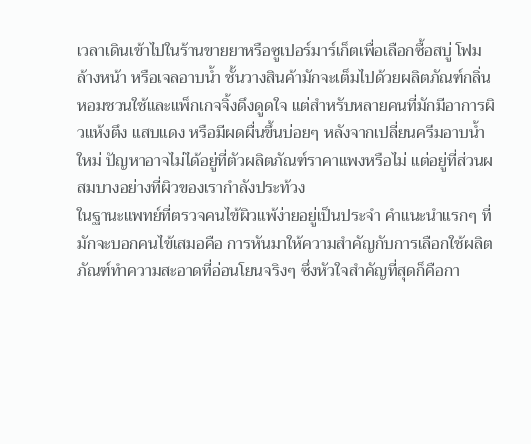เวลาเดินเข้าไปในร้านขายยาหรือซูเปอร์มาร์เก็ตเพื่อเลือกซื้อสบู่ โฟมล้างหน้า หรือเจลอาบน้ำ ชั้นวางสินค้ามักจะเต็มไปด้วยผลิตภัณฑ์กลิ่นหอมชวนใช้และแพ็กเกจจิ้งดึงดูดใจ แต่สำหรับหลายคนที่มักมีอาการผิวแห้งตึง แสบแดง หรือมีผดผื่นขึ้นบ่อยๆ หลังจากเปลี่ยนครีมอาบน้ำใหม่ ปัญหาอาจไม่ได้อยู่ที่ตัวผลิตภัณฑ์ราคาแพงหรือไม่ แต่อยู่ที่ส่วนผสมบางอย่างที่ผิวของเรากำลังประท้วง
ในฐานะแพทย์ที่ตรวจคนไข้ผิวแพ้ง่ายอยู่เป็นประจำ คำแนะนำแรกๆ ที่มักจะบอกคนไข้เสมอคือ การหันมาให้ความสำคัญกับการเลือกใช้ผลิตภัณฑ์ทำความสะอาดที่อ่อนโยนจริงๆ ซึ่งหัวใจสำคัญที่สุดก็คือกา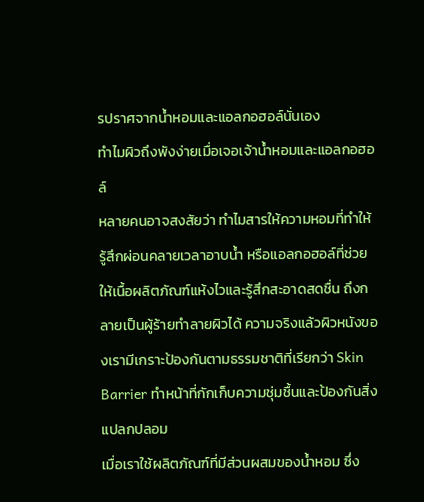รปราศจากน้ำหอมและแอลกอฮอล์นั่นเอง
ทำไมผิวถึงพังง่ายเมื่อเจอเจ้าน้ำหอมและแอลกอฮอล์
หลายคนอาจสงสัยว่า ทำไมสารให้ความหอมที่ทำให้รู้สึกผ่อนคลายเวลาอาบน้ำ หรือแอลกอฮอล์ที่ช่วยให้เนื้อผลิตภัณฑ์แห้งไวและรู้สึกสะอาดสดชื่น ถึงกลายเป็นผู้ร้ายทำลายผิวได้ ความจริงแล้วผิวหนังของเรามีเกราะป้องกันตามธรรมชาติที่เรียกว่า Skin Barrier ทำหน้าที่กักเก็บความชุ่มชื้นและป้องกันสิ่งแปลกปลอม
เมื่อเราใช้ผลิตภัณฑ์ที่มีส่วนผสมของน้ำหอม ซึ่ง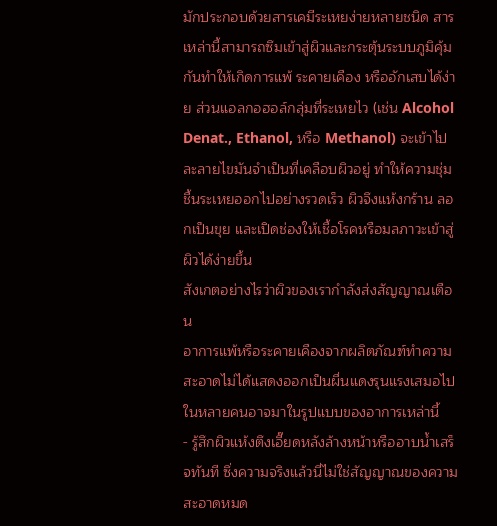มักประกอบด้วยสารเคมีระเหยง่ายหลายชนิด สารเหล่านี้สามารถซึมเข้าสู่ผิวและกระตุ้นระบบภูมิคุ้มกันทำให้เกิดการแพ้ ระคายเคือง หรืออักเสบได้ง่าย ส่วนแอลกอฮอล์กลุ่มที่ระเหยไว (เช่น Alcohol Denat., Ethanol, หรือ Methanol) จะเข้าไปละลายไขมันจำเป็นที่เคลือบผิวอยู่ ทำให้ความชุ่มชื้นระเหยออกไปอย่างรวดเร็ว ผิวจึงแห้งกร้าน ลอกเป็นขุย และเปิดช่องให้เชื้อโรคหรือมลภาวะเข้าสู่ผิวได้ง่ายขึ้น
สังเกตอย่างไรว่าผิวของเรากำลังส่งสัญญาณเตือน
อาการแพ้หรือระคายเคืองจากผลิตภัณฑ์ทำความสะอาดไม่ได้แสดงออกเป็นผื่นแดงรุนแรงเสมอไป ในหลายคนอาจมาในรูปแบบของอาการเหล่านี้
- รู้สึกผิวแห้งตึงเอี๊ยดหลังล้างหน้าหรืออาบน้ำเสร็จทันที ซึ่งความจริงแล้วนี่ไม่ใช่สัญญาณของความสะอาดหมด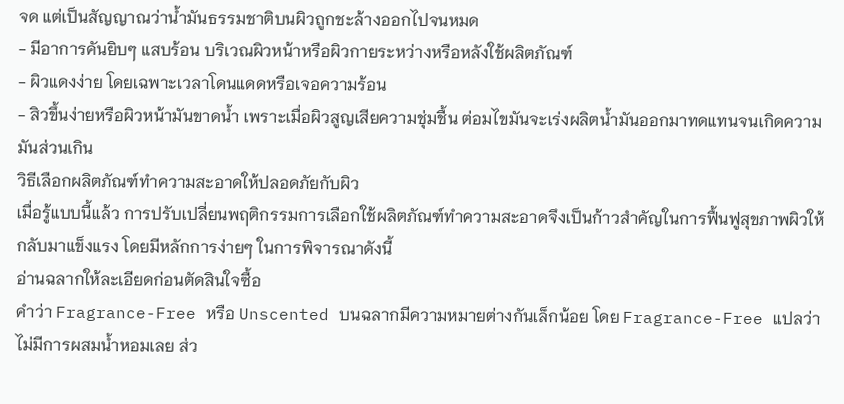จด แต่เป็นสัญญาณว่าน้ำมันธรรมชาติบนผิวถูกชะล้างออกไปจนหมด
- มีอาการคันยิบๆ แสบร้อน บริเวณผิวหน้าหรือผิวกายระหว่างหรือหลังใช้ผลิตภัณฑ์
- ผิวแดงง่าย โดยเฉพาะเวลาโดนแดดหรือเจอความร้อน
- สิวขึ้นง่ายหรือผิวหน้ามันขาดน้ำ เพราะเมื่อผิวสูญเสียความชุ่มชื้น ต่อมไขมันจะเร่งผลิตน้ำมันออกมาทดแทนจนเกิดความมันส่วนเกิน
วิธีเลือกผลิตภัณฑ์ทำความสะอาดให้ปลอดภัยกับผิว
เมื่อรู้แบบนี้แล้ว การปรับเปลี่ยนพฤติกรรมการเลือกใช้ผลิตภัณฑ์ทำความสะอาดจึงเป็นก้าวสำคัญในการฟื้นฟูสุขภาพผิวให้กลับมาแข็งแรง โดยมีหลักการง่ายๆ ในการพิจารณาดังนี้
อ่านฉลากให้ละเอียดก่อนตัดสินใจซื้อ
คำว่า Fragrance-Free หรือ Unscented บนฉลากมีความหมายต่างกันเล็กน้อย โดย Fragrance-Free แปลว่าไม่มีการผสมน้ำหอมเลย ส่ว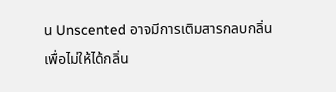น Unscented อาจมีการเติมสารกลบกลิ่นเพื่อไม่ให้ได้กลิ่น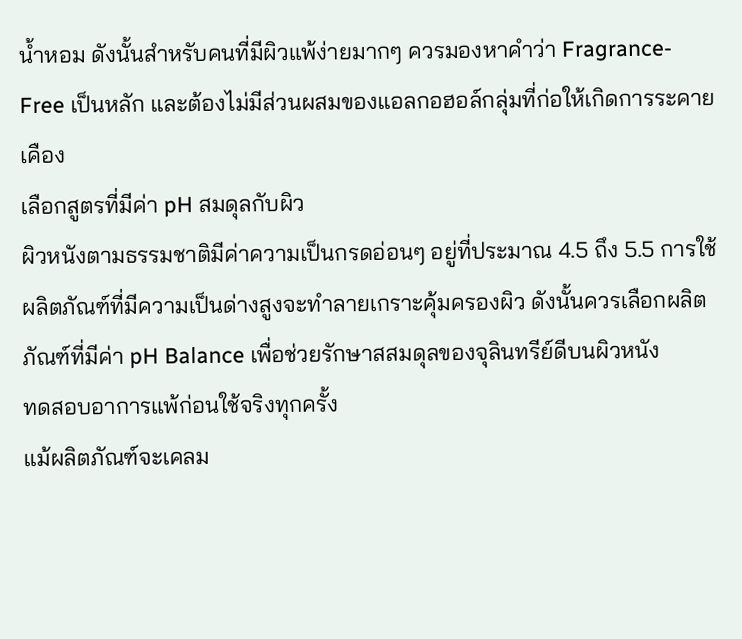น้ำหอม ดังนั้นสำหรับคนที่มีผิวแพ้ง่ายมากๆ ควรมองหาคำว่า Fragrance-Free เป็นหลัก และต้องไม่มีส่วนผสมของแอลกอฮอล์กลุ่มที่ก่อให้เกิดการระคายเคือง
เลือกสูตรที่มีค่า pH สมดุลกับผิว
ผิวหนังตามธรรมชาติมีค่าความเป็นกรดอ่อนๆ อยู่ที่ประมาณ 4.5 ถึง 5.5 การใช้ผลิตภัณฑ์ที่มีความเป็นด่างสูงจะทำลายเกราะคุ้มครองผิว ดังนั้นควรเลือกผลิตภัณฑ์ที่มีค่า pH Balance เพื่อช่วยรักษาสสมดุลของจุลินทรีย์ดีบนผิวหนัง
ทดสอบอาการแพ้ก่อนใช้จริงทุกครั้ง
แม้ผลิตภัณฑ์จะเคลม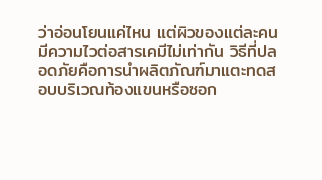ว่าอ่อนโยนแค่ไหน แต่ผิวของแต่ละคนมีความไวต่อสารเคมีไม่เท่ากัน วิธีที่ปลอดภัยคือการนำผลิตภัณฑ์มาแตะทดสอบบริเวณท้องแขนหรือซอก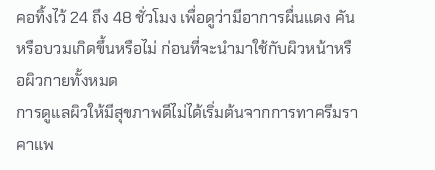คอทิ้งไว้ 24 ถึง 48 ชั่วโมง เพื่อดูว่ามีอาการผื่นแดง คัน หรือบวมเกิดขึ้นหรือไม่ ก่อนที่จะนำมาใช้กับผิวหน้าหรือผิวกายทั้งหมด
การดูแลผิวให้มีสุขภาพดีไม่ได้เริ่มต้นจากการทาครีมราคาแพ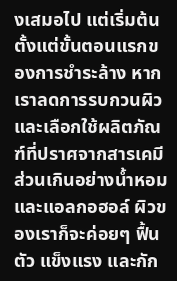งเสมอไป แต่เริ่มต้นตั้งแต่ขั้นตอนแรกของการชำระล้าง หากเราลดการรบกวนผิวและเลือกใช้ผลิตภัณฑ์ที่ปราศจากสารเคมีส่วนเกินอย่างน้ำหอมและแอลกอฮอล์ ผิวของเราก็จะค่อยๆ ฟื้นตัว แข็งแรง และกัก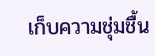เก็บความชุ่มชื้น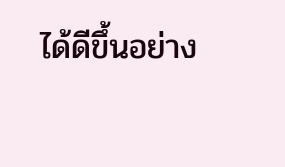ได้ดีขึ้นอย่าง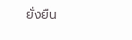ยั่งยืน